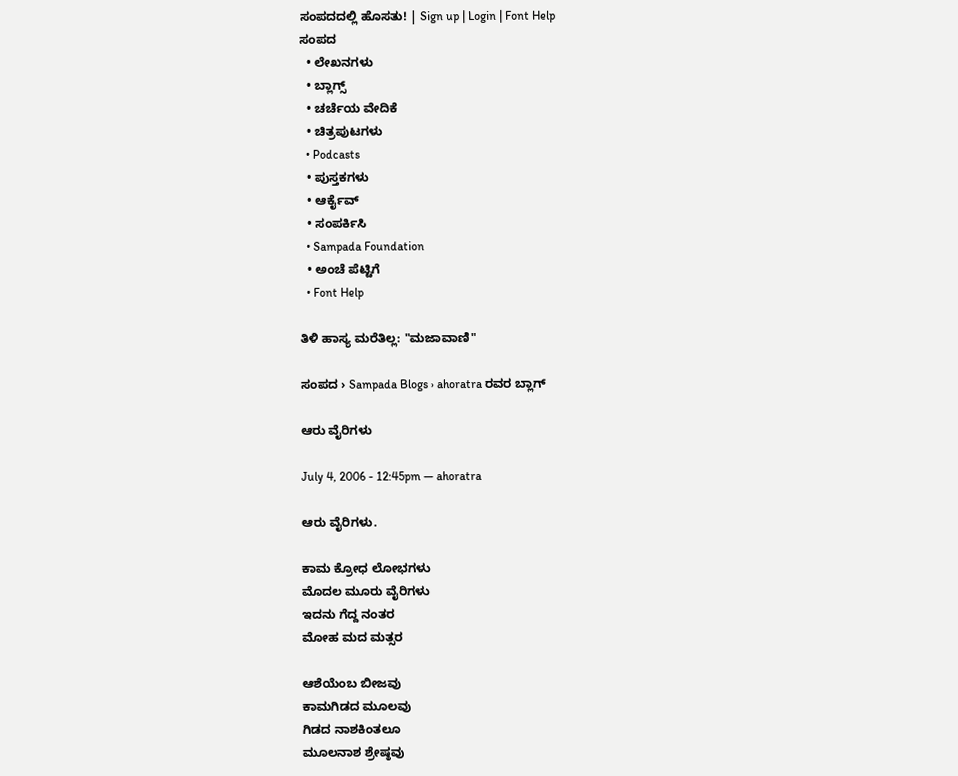ಸಂಪದದಲ್ಲಿ ಹೊಸತು! | Sign up | Login | Font Help
ಸಂಪದ
  • ಲೇಖನಗಳು
  • ಬ್ಲಾಗ್ಸ್
  • ಚರ್ಚೆಯ ವೇದಿಕೆ
  • ಚಿತ್ರಪುಟಗಳು
  • Podcasts
  • ಪುಸ್ತಕಗಳು
  • ಆರ್ಕೈವ್
  • ಸಂಪರ್ಕಿಸಿ
  • Sampada Foundation
  • ಅಂಚೆ ಪೆಟ್ಟಿಗೆ
  • Font Help

ತಿಳಿ ಹಾಸ್ಯ ಮರೆತಿಲ್ಲ: "ಮಜಾವಾಣಿ"

ಸಂಪದ › Sampada Blogs › ahoratra ರವರ ಬ್ಲಾಗ್

ಆರು ವೈರಿಗಳು

July 4, 2006 - 12:45pm — ahoratra

ಆರು ವೈರಿಗಳು.

ಕಾಮ ಕ್ರೋಧ ಲೋಭಗಳು
ಮೊದಲ ಮೂರು ವೈರಿಗಳು
ಇದನು ಗೆದ್ದ ನಂತರ
ಮೋಹ ಮದ ಮತ್ಸರ

ಆಶೆಯೆಂಬ ಬೀಜವು
ಕಾಮಗಿಡದ ಮೂಲವು
ಗಿಡದ ನಾಶಕಿಂತಲೂ
ಮೂಲನಾಶ ಶ್ರೇಷ್ಠವು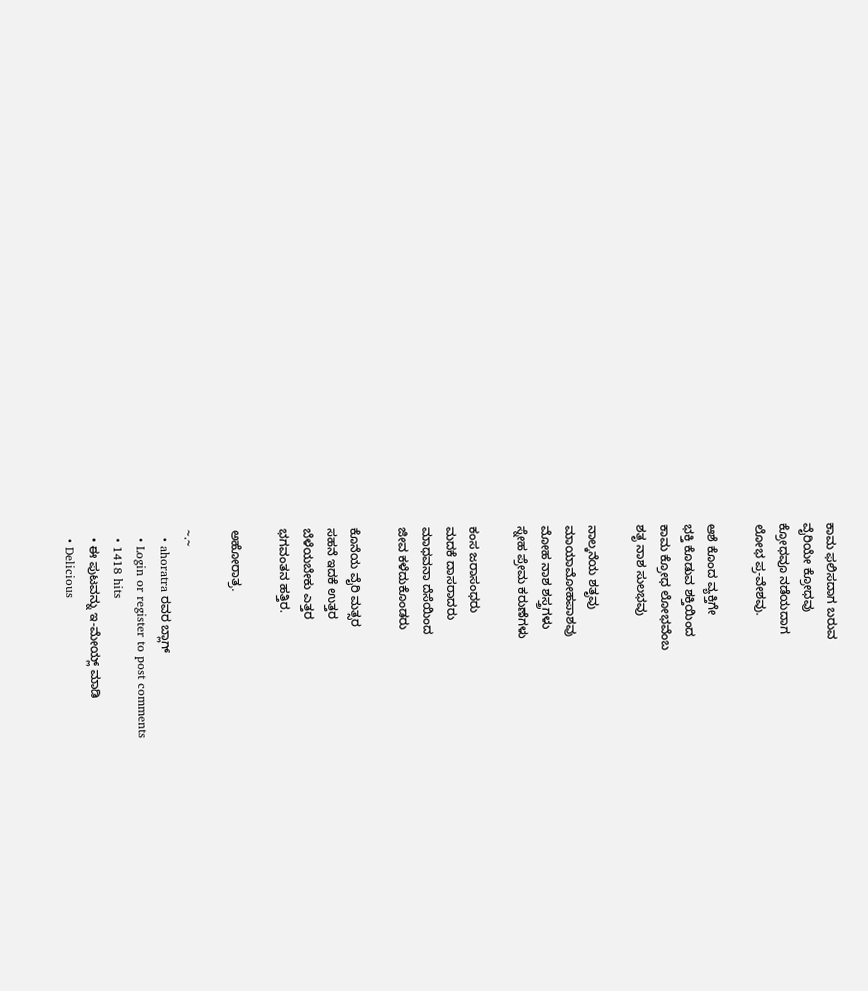ಕಾಮ ಫಲಿಸದಾಗ ಬರುವ
ವೈರಿಯೇ ಕ್ರೋಧವು
ಕ್ರೋಧವೂ ನಡೆಯದಾಗ
ಲೋಭ ಪ್ರ-ವೇಶವು.

ಆಶೆ ಕೊಂದ ವ್ಯಕ್ತಿಗೇ
ಭಕ್ತಿ ಕೊಡುವ ಶಕ್ತಿಯಿಂದ
ಕಾಮ ಕ್ರೋಧ ಲೋಭವೆಂಬ
ಶತೃ ನಾಶ ಸುಲಭವು

ನಾಲ್ಕನೆಯ ಶತೃವು
ಮಾಯಾಮೋಹಪಾಶವು
ಮೋಹ ನಾಶ ಶಸ್ತ್ರಗಳು
ಸ್ನೇಹ ಪ್ರೇಮ ಕರುಣೆಗಳು

ಕಂಸ ಜರಾಸಂಧರು
ಮದಕೆ ದಾಸರಾದರು
ಮಾಧವನಾ ದೆಸೆಯಿಂದ
ಜೀವ ಕಳೆದುಕೊಂಡರು

ಕೊನೆಯ ವೈರಿ ಮತ್ಸರ
ಸಹನೆ ಇದಕೆ ಉತ್ತರ
ಬೆಳೆಯಬೇಕು ಎತ್ತರ
ಭಗವಂತನ ಹತ್ತಿರ.

ಅಹೋರಾತ್ರ.

~.~
  • ahoratra ರವರ ಬ್ಲಾಗ್
  • Login or register to post comments
  • 1418 hits
  • ಈ ಪುಟವನ್ನು ಇ-ಮೇಯ್ಲ್ ಮಾಡಿ
  • Delicious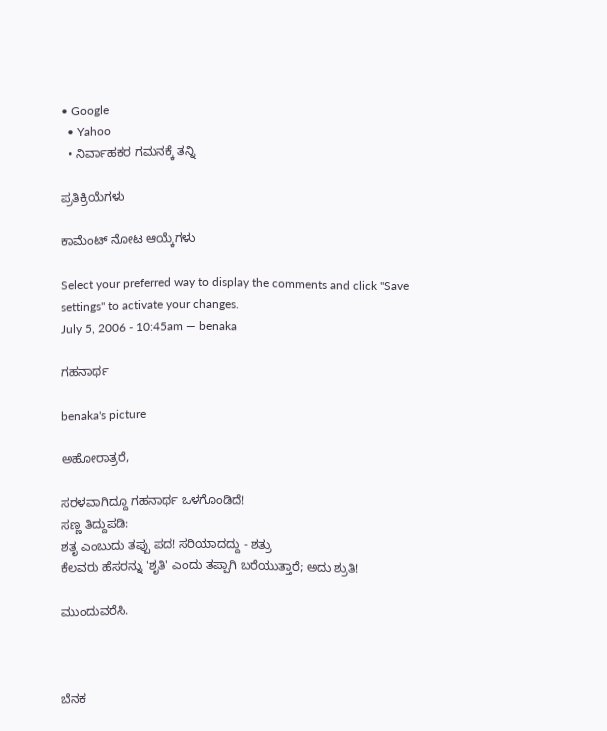• Google
  • Yahoo
  • ನಿರ್ವಾಹಕರ ಗಮನಕ್ಕೆ ತನ್ನಿ

ಪ್ರತಿಕ್ರಿಯೆಗಳು

ಕಾಮೆಂಟ್ ನೋಟ ಆಯ್ಕೆಗಳು

Select your preferred way to display the comments and click "Save settings" to activate your changes.
July 5, 2006 - 10:45am — benaka

ಗಹನಾರ್ಥ

benaka's picture

ಅಹೋರಾತ್ರರೆ,

ಸರಳವಾಗಿದ್ದೂ ಗಹನಾರ್ಥ ಒಳಗೊಂಡಿದೆ!
ಸಣ್ಣ ತಿದ್ದುಪಡಿ:
ಶತೃ ಎಂಬುದು ತಪ್ಪು ಪದ! ಸರಿಯಾದದ್ದು - ಶತ್ರು
ಕೆಲವರು ಹೆಸರನ್ನು 'ಶೃತಿ' ಎಂದು ತಪ್ಪಾಗಿ ಬರೆಯುತ್ತಾರೆ; ಅದು ಶ್ರುತಿ!

ಮುಂದುವರೆಸಿ.



ಬೆನಕ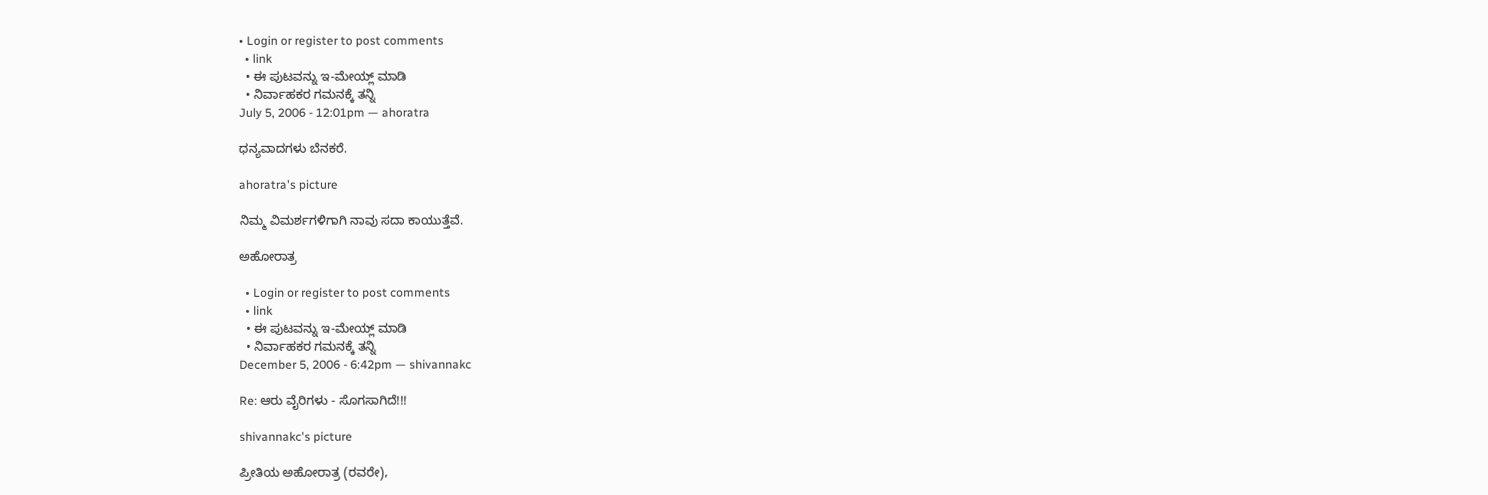• Login or register to post comments
  • link
  • ಈ ಪುಟವನ್ನು ಇ-ಮೇಯ್ಲ್ ಮಾಡಿ
  • ನಿರ್ವಾಹಕರ ಗಮನಕ್ಕೆ ತನ್ನಿ
July 5, 2006 - 12:01pm — ahoratra

ಧನ್ಯವಾದಗಳು ಬೆನಕರೆ.

ahoratra's picture

ನಿಮ್ಮ ವಿಮರ್ಶಗಳಿಗಾಗಿ ನಾವು ಸದಾ ಕಾಯುತ್ತೆವೆ.

ಅಹೋರಾತ್ರ

  • Login or register to post comments
  • link
  • ಈ ಪುಟವನ್ನು ಇ-ಮೇಯ್ಲ್ ಮಾಡಿ
  • ನಿರ್ವಾಹಕರ ಗಮನಕ್ಕೆ ತನ್ನಿ
December 5, 2006 - 6:42pm — shivannakc

Re: ಆರು ವೈರಿಗಳು - ಸೊಗಸಾಗಿದೆ!!!

shivannakc's picture

ಪ್ರೀತಿಯ ಅಹೋರಾತ್ರ (ರವರೇ),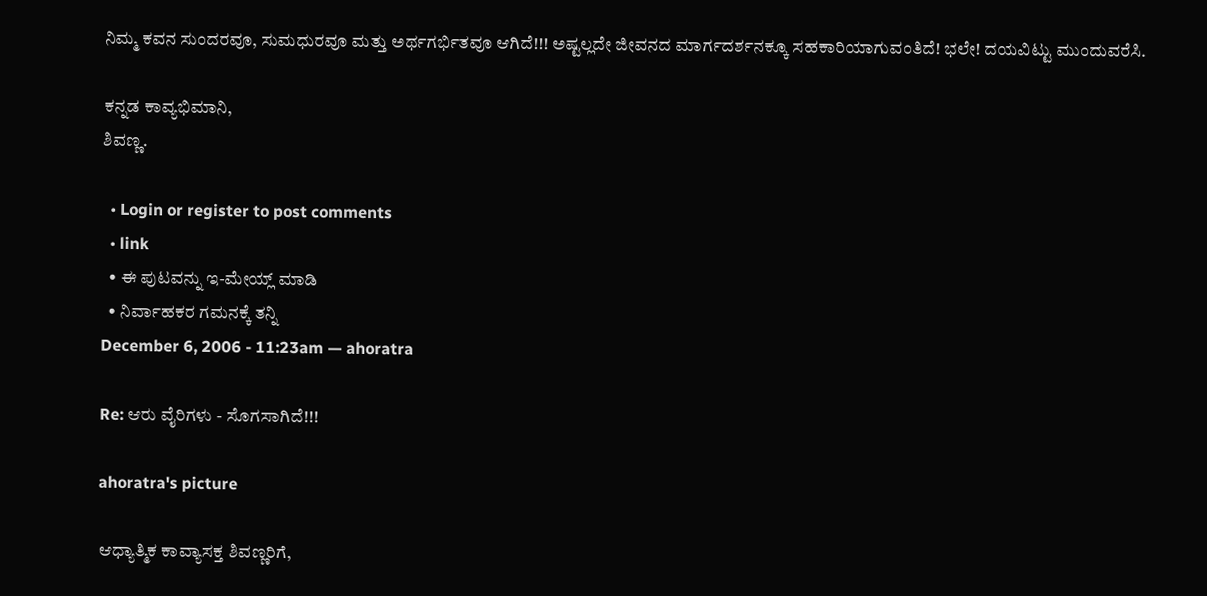ನಿಮ್ಮ ಕವನ ಸುಂದರವೂ, ಸುಮಧುರವೂ ಮತ್ತು ಅರ್ಥಗರ್ಭಿತವೂ ಆಗಿದೆ!!! ಅಷ್ಟಲ್ಲದೇ ಜೀವನದ ಮಾರ್ಗದರ್ಶನಕ್ಕೂ ಸಹಕಾರಿಯಾಗುವಂತಿದೆ! ಭಲೇ! ದಯವಿಟ್ಟು ಮುಂದುವರೆಸಿ.

ಕನ್ನಡ ಕಾವ್ಯಭಿಮಾನಿ,
ಶಿವಣ್ಣ.

  • Login or register to post comments
  • link
  • ಈ ಪುಟವನ್ನು ಇ-ಮೇಯ್ಲ್ ಮಾಡಿ
  • ನಿರ್ವಾಹಕರ ಗಮನಕ್ಕೆ ತನ್ನಿ
December 6, 2006 - 11:23am — ahoratra

Re: ಆರು ವೈರಿಗಳು - ಸೊಗಸಾಗಿದೆ!!!

ahoratra's picture

ಆಧ್ಯಾತ್ಮಿಕ ಕಾವ್ಯಾಸಕ್ತ ಶಿವಣ್ಣರಿಗೆ,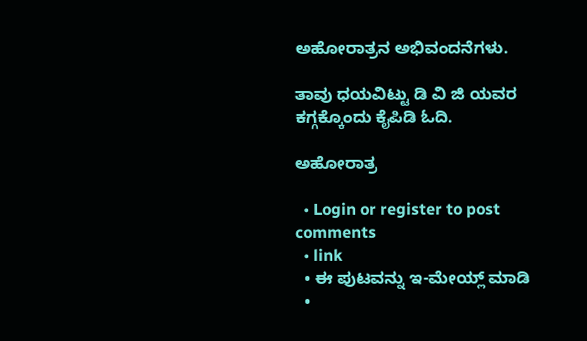ಅಹೋರಾತ್ರನ ಅಭಿವಂದನೆಗಳು.

ತಾವು ಧಯವಿಟ್ಟು ಡಿ ವಿ ಜಿ ಯವರ ಕಗ್ಗಕ್ಕೊಂದು ಕೈಪಿಡಿ ಓದಿ.

ಅಹೋರಾತ್ರ

  • Login or register to post comments
  • link
  • ಈ ಪುಟವನ್ನು ಇ-ಮೇಯ್ಲ್ ಮಾಡಿ
  •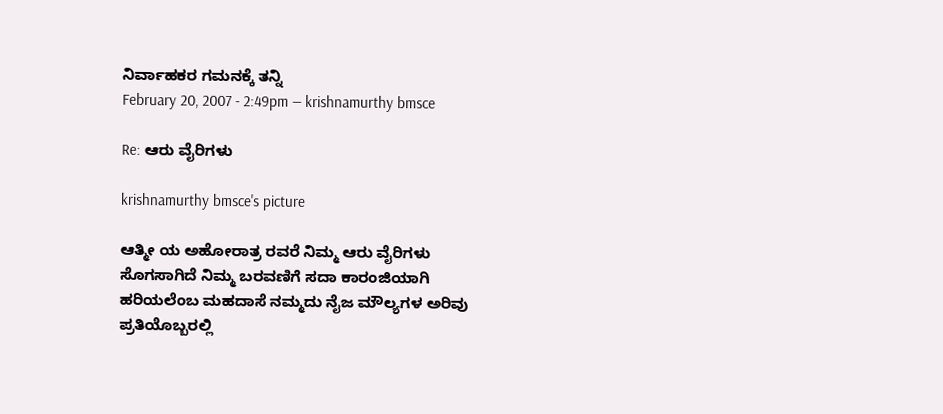ನಿರ್ವಾಹಕರ ಗಮನಕ್ಕೆ ತನ್ನಿ
February 20, 2007 - 2:49pm — krishnamurthy bmsce

Re: ಆರು ವೈರಿಗಳು

krishnamurthy bmsce's picture

ಆತ್ಮೀ ಯ ಅಹೋರಾತ್ರ ರವರೆ ನಿಮ್ಮ ಆರು ವೈರಿಗಳು ಸೊಗಸಾಗಿದೆ ನಿಮ್ಮ ಬರವಣಿಗೆ ಸದಾ ಕಾರಂಜಿಯಾಗಿ ಹರಿಯಲೆಂಬ ಮಹದಾಸೆ ನಮ್ಮದು ನೈಜ ಮೌಲ್ಯಗಳ ಅರಿವು ಪ್ರತಿಯೊಬ್ಬರಲ್ಲಿ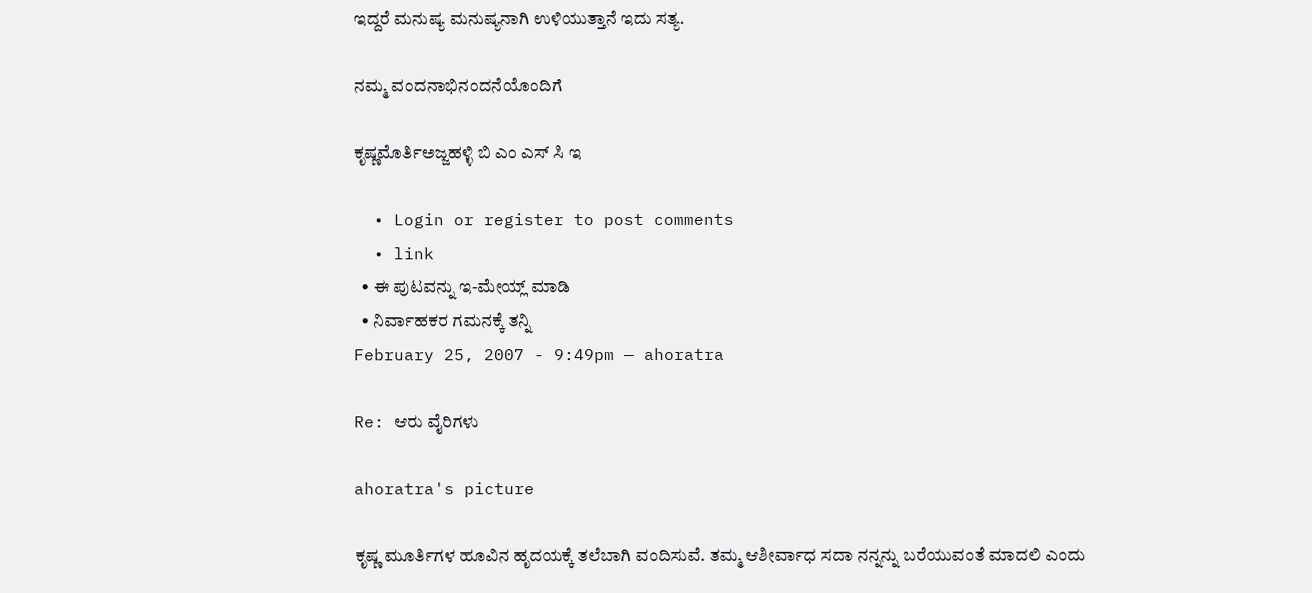ಇದ್ದರೆ ಮನುಷ್ಯ ಮನುಷ್ಯನಾಗಿ ಉಳಿಯುತ್ತಾನೆ ಇದು ಸತ್ಯ.

ನಮ್ಮ ವಂದನಾಭಿನಂದನೆಯೊಂದಿಗೆ

ಕೃಷ್ಣಮೊರ್ತಿಅಜ್ಜಹಳ್ಳಿ ಬಿ ಎಂ ಎಸ್ ಸಿ ಇ

  • Login or register to post comments
  • link
  • ಈ ಪುಟವನ್ನು ಇ-ಮೇಯ್ಲ್ ಮಾಡಿ
  • ನಿರ್ವಾಹಕರ ಗಮನಕ್ಕೆ ತನ್ನಿ
February 25, 2007 - 9:49pm — ahoratra

Re: ಆರು ವೈರಿಗಳು

ahoratra's picture

ಕೃಷ್ಣ ಮೂರ್ತಿಗಳ ಹೂವಿನ ಹೃದಯಕ್ಕೆ ತಲೆಬಾಗಿ ವಂದಿಸುವೆ. ತಮ್ಮ ಆಶೀರ್ವಾಧ ಸದಾ ನನ್ನನ್ನು ಬರೆಯುವಂತೆ ಮಾದಲಿ ಎಂದು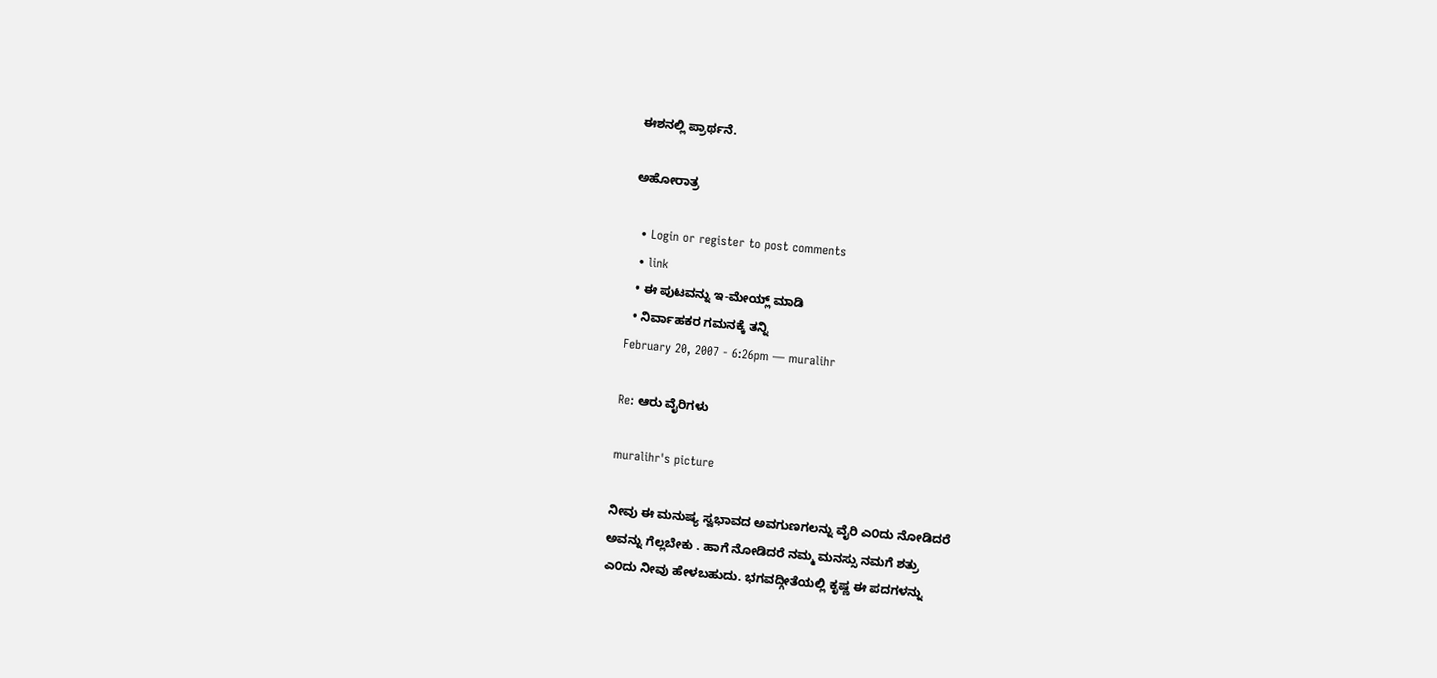ಈಶನಲ್ಲಿ ಪ್ರಾರ್ಥನೆ.

ಅಹೋರಾತ್ರ

  • Login or register to post comments
  • link
  • ಈ ಪುಟವನ್ನು ಇ-ಮೇಯ್ಲ್ ಮಾಡಿ
  • ನಿರ್ವಾಹಕರ ಗಮನಕ್ಕೆ ತನ್ನಿ
February 20, 2007 - 6:26pm — muralihr

Re: ಆರು ವೈರಿಗಳು

muralihr's picture

ನೀವು ಈ ಮನುಷ್ಯ ಸ್ವಭಾವದ ಅವಗುಣಗಲನ್ನು ವೈರಿ ಎ೦ದು ನೋಡಿದರೆ
ಅವನ್ನು ಗೆಲ್ಲಬೇಕು . ಹಾಗೆ ನೋಡಿದರೆ ನಮ್ಮ ಮನಸ್ಸು ನಮಗೆ ಶತ್ರು
ಎ೦ದು ನೀವು ಹೇಳಬಹುದು. ಭಗವದ್ಗೀತೆಯಲ್ಲಿ ಕೃಷ್ಣ ಈ ಪದಗಳನ್ನು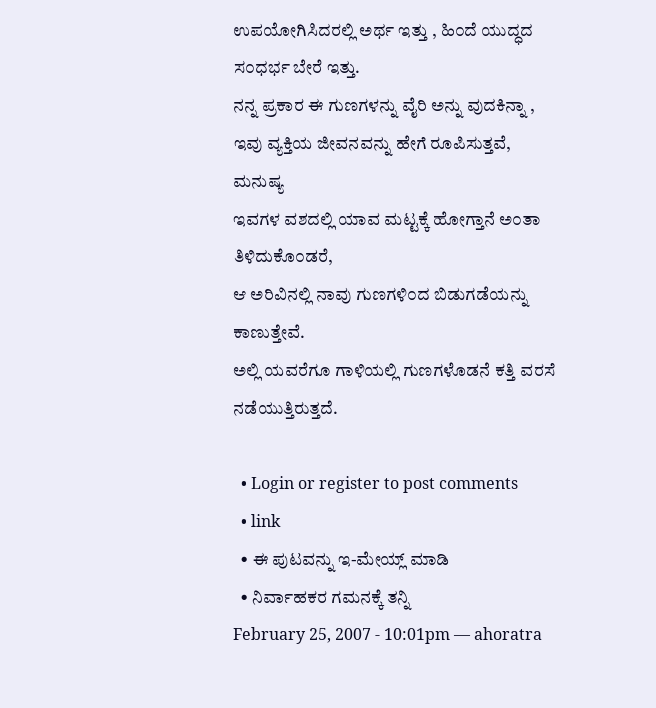ಉಪಯೋಗಿಸಿದರಲ್ಲಿ ಅರ್ಥ ಇತ್ತು , ಹಿ೦ದೆ ಯುದ್ಧದ ಸ೦ಧರ್ಭ ಬೇರೆ ಇತ್ತು.
ನನ್ನ ಪ್ರಕಾರ ಈ ಗುಣಗಳನ್ನು ವೈರಿ ಅನ್ನು ವುದಕಿನ್ನಾ ,
ಇವು ವ್ಯಕ್ತಿಯ ಜೀವನವನ್ನು ಹೇಗೆ ರೂಪಿಸುತ್ತವೆ, ಮನುಷ್ಯ
ಇವಗಳ ವಶದಲ್ಲಿ ಯಾವ ಮಟ್ಟಕ್ಕೆ ಹೋಗ್ತಾನೆ ಅ೦ತಾ ತಿಳಿದುಕೊ೦ಡರೆ,
ಆ ಅರಿವಿನಲ್ಲಿ ನಾವು ಗುಣಗಳಿ೦ದ ಬಿಡುಗಡೆಯನ್ನು ಕಾಣುತ್ತೇವೆ.
ಅಲ್ಲಿ ಯವರೆಗೂ ಗಾಳಿಯಲ್ಲಿ ಗುಣಗಳೊಡನೆ ಕತ್ತಿ ವರಸೆ ನಡೆಯುತ್ತಿರುತ್ತದೆ.

  • Login or register to post comments
  • link
  • ಈ ಪುಟವನ್ನು ಇ-ಮೇಯ್ಲ್ ಮಾಡಿ
  • ನಿರ್ವಾಹಕರ ಗಮನಕ್ಕೆ ತನ್ನಿ
February 25, 2007 - 10:01pm — ahoratra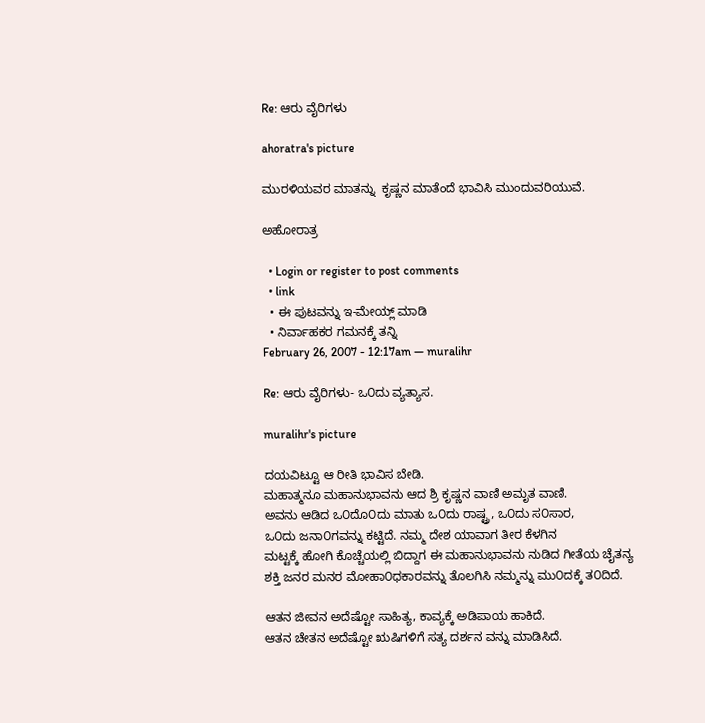Re: ಆರು ವೈರಿಗಳು

ahoratra's picture

ಮುರಳಿಯವರ ಮಾತನ್ನು  ಕೃಷ್ಣನ ಮಾತೆಂದೆ ಭಾವಿಸಿ ಮುಂದುವರಿಯುವೆ.

ಅಹೋರಾತ್ರ

  • Login or register to post comments
  • link
  • ಈ ಪುಟವನ್ನು ಇ-ಮೇಯ್ಲ್ ಮಾಡಿ
  • ನಿರ್ವಾಹಕರ ಗಮನಕ್ಕೆ ತನ್ನಿ
February 26, 2007 - 12:17am — muralihr

Re: ಆರು ವೈರಿಗಳು- ಒ೦ದು ವ್ಯತ್ಯಾಸ.

muralihr's picture

ದಯವಿಟ್ಟೂ ಆ ರೀತಿ ಭಾವಿಸ ಬೇಡಿ.
ಮಹಾತ್ಮನೂ ಮಹಾನುಭಾವನು ಆದ ಶ್ರಿ ಕೃಷ್ಣನ ವಾಣಿ ಅಮೃತ ವಾಣಿ.
ಅವನು ಆಡಿದ ಒ೦ದೊ೦ದು ಮಾತು ಒ೦ದು ರಾಷ್ಟ್ರ, ಒ೦ದು ಸ೦ಸಾರ,
ಒ೦ದು ಜನಾ೦ಗವನ್ನು ಕಟ್ಟಿದೆ. ನಮ್ಮ ದೇಶ ಯಾವಾಗ ತೀರ ಕೆಳಗಿನ
ಮಟ್ಟಕ್ಕೆ ಹೋಗಿ ಕೊಚ್ಚೆಯಲ್ಲಿ ಬಿದ್ದಾಗ ಈ ಮಹಾನುಭಾವನು ನುಡಿದ ಗೀತೆಯ ಚೈತನ್ಯ
ಶಕ್ತಿ ಜನರ ಮನರ ಮೋಹಾ೦ಧಕಾರವನ್ನು ತೊಲಗಿಸಿ ನಮ್ಮನ್ನು ಮು೦ದಕ್ಕೆ ತ೦ದಿದೆ.

ಆತನ ಜೀವನ ಅದೆಷ್ಟೋ ಸಾಹಿತ್ಯ, ಕಾವ್ಯಕ್ಕೆ ಅಡಿಪಾಯ ಹಾಕಿದೆ.
ಆತನ ಚೇತನ ಅದೆಷ್ಟೋ ಋಷಿಗಳಿಗೆ ಸತ್ಯ ದರ್ಶನ ವನ್ನು ಮಾಡಿಸಿದೆ.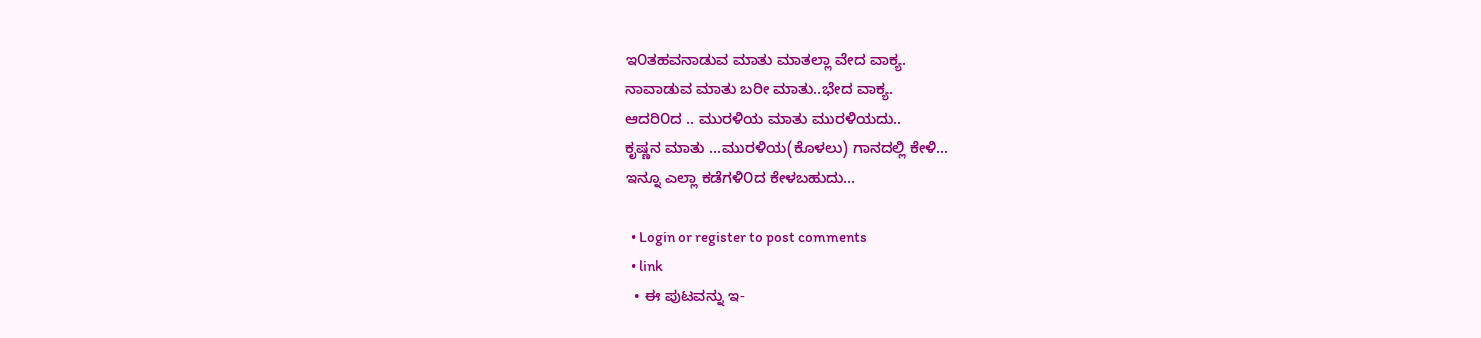ಇ೦ತಹವನಾಡುವ ಮಾತು ಮಾತಲ್ಲಾ ವೇದ ವಾಕ್ಯ.
ನಾವಾಡುವ ಮಾತು ಬರೀ ಮಾತು..ಭೇದ ವಾಕ್ಯ.
ಆದರಿ೦ದ .. ಮುರಳಿಯ ಮಾತು ಮುರಳಿಯದು..
ಕೃಷ್ಣನ ಮಾತು ...ಮುರಳಿಯ(ಕೊಳಲು) ಗಾನದಲ್ಲಿ ಕೇಳಿ...
ಇನ್ನೂ ಎಲ್ಲಾ ಕಡೆಗಳಿ೦ದ ಕೇಳಬಹುದು...

  • Login or register to post comments
  • link
  • ಈ ಪುಟವನ್ನು ಇ-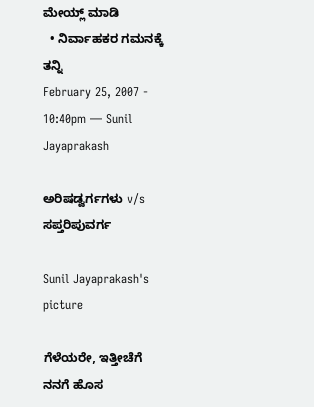ಮೇಯ್ಲ್ ಮಾಡಿ
  • ನಿರ್ವಾಹಕರ ಗಮನಕ್ಕೆ ತನ್ನಿ
February 25, 2007 - 10:40pm — Sunil Jayaprakash

ಅರಿಷಡ್ವರ್ಗಗಳು v/s ಸಪ್ತರಿಪುವರ್ಗ

Sunil Jayaprakash's picture

ಗೆಳೆಯರೇ, ಇತ್ತೀಚೆಗೆ ನನಗೆ ಹೊಸ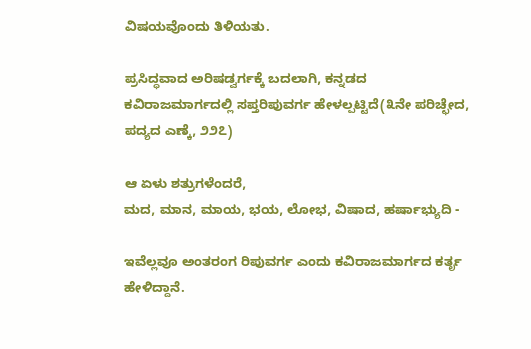ವಿಷಯವೊಂದು ತಿಳಿಯತು.

ಪ್ರಸಿದ್ಧವಾದ ಅರಿಷಡ್ವರ್ಗಕ್ಕೆ ಬದಲಾಗಿ, ಕನ್ನಡದ ಕವಿರಾಜಮಾರ್ಗದಲ್ಲಿ ಸಪ್ತರಿಪುವರ್ಗ ಹೇಳಲ್ಪಟ್ಟಿದೆ(೩ನೇ ಪರಿಚ್ಛೇದ, ಪದ್ಯದ ಎಣ್ಕೆ, ೨೨೭)

ಆ ಏಳು ಶತ್ರುಗಳೆಂದರೆ,
ಮದ, ಮಾನ, ಮಾಯ, ಭಯ, ಲೋಭ, ವಿಷಾದ, ಹರ್ಷಾಭ್ಯುದಿ -

ಇವೆಲ್ಲವೂ ಅಂತರಂಗ ರಿಪುವರ್ಗ ಎಂದು ಕವಿರಾಜಮಾರ್ಗದ ಕರ್ತೃ ಹೇಳಿದ್ದಾನೆ.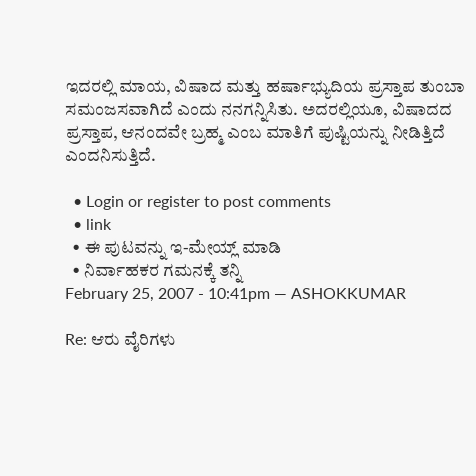ಇದರಲ್ಲಿ ಮಾಯ, ವಿಷಾದ ಮತ್ತು ಹರ್ಷಾಭ್ಯುದಿಯ ಪ್ರಸ್ತಾಪ ತುಂಬಾ ಸಮಂಜಸವಾಗಿದೆ ಎಂದು ನನಗನ್ನಿಸಿತು. ಅದರಲ್ಲಿಯೂ, ವಿಷಾದದ ಪ್ರಸ್ತಾಪ, ಆನಂದವೇ ಬ್ರಹ್ಮ ಎಂಬ ಮಾತಿಗೆ ಪುಷ್ಟಿಯನ್ನು ನೀಡಿತ್ತಿದೆ ಎಂದನಿಸುತ್ತಿದೆ.

  • Login or register to post comments
  • link
  • ಈ ಪುಟವನ್ನು ಇ-ಮೇಯ್ಲ್ ಮಾಡಿ
  • ನಿರ್ವಾಹಕರ ಗಮನಕ್ಕೆ ತನ್ನಿ
February 25, 2007 - 10:41pm — ASHOKKUMAR

Re: ಆರು ವೈರಿಗಳು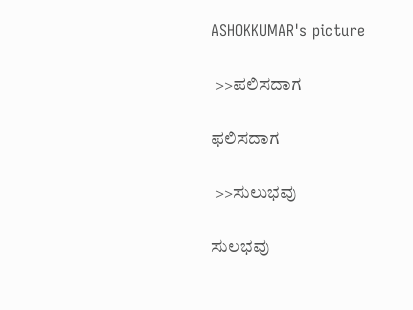ASHOKKUMAR's picture

 >>ಪಲಿಸದಾಗ

ಫಲಿಸದಾಗ

 >>ಸುಲುಭವು

ಸುಲಭವು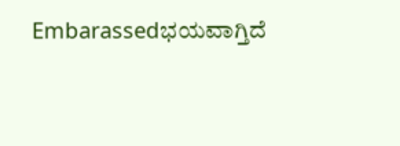Embarassedಭಯವಾಗ್ತಿದೆ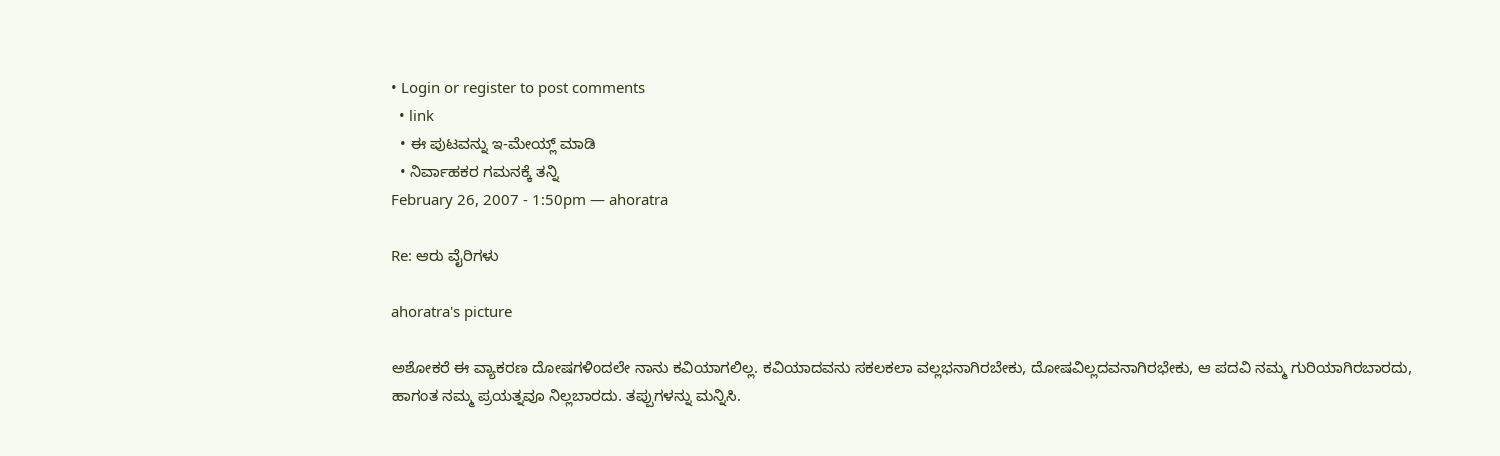• Login or register to post comments
  • link
  • ಈ ಪುಟವನ್ನು ಇ-ಮೇಯ್ಲ್ ಮಾಡಿ
  • ನಿರ್ವಾಹಕರ ಗಮನಕ್ಕೆ ತನ್ನಿ
February 26, 2007 - 1:50pm — ahoratra

Re: ಆರು ವೈರಿಗಳು

ahoratra's picture

ಅಶೋಕರೆ ಈ ವ್ಯಾಕರಣ ದೋಷಗಳಿಂದಲೇ ನಾನು ಕವಿಯಾಗಲಿಲ್ಲ. ಕವಿಯಾದವನು ಸಕಲಕಲಾ ವಲ್ಲಭನಾಗಿರಬೇಕು, ದೋಷವಿಲ್ಲದವನಾಗಿರಭೇಕು, ಆ ಪದವಿ ನಮ್ಮ ಗುರಿಯಾಗಿರಬಾರದು, ಹಾಗಂತ ನಮ್ಮ ಪ್ರಯತ್ನವೂ ನಿಲ್ಲಬಾರದು. ತಪ್ಪುಗಳನ್ನು ಮನ್ನಿಸಿ.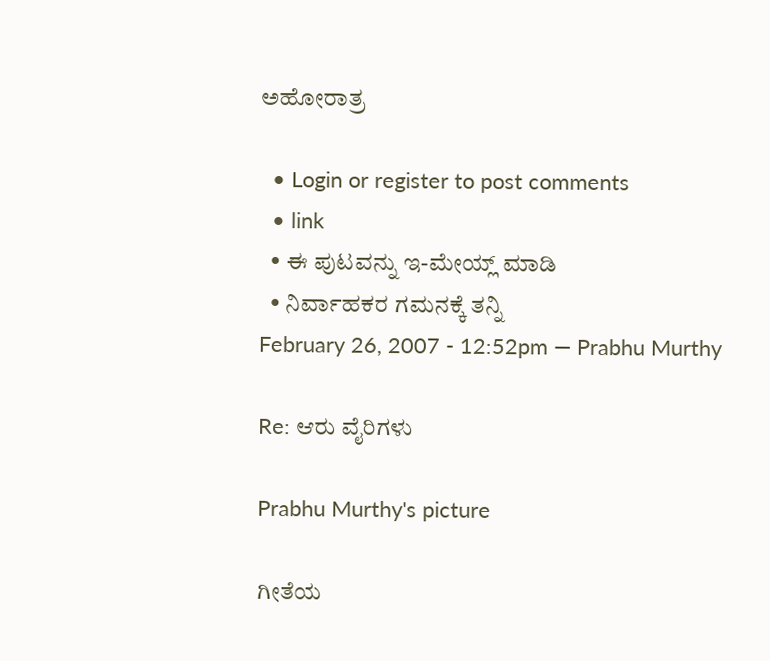ಅಹೋರಾತ್ರ

  • Login or register to post comments
  • link
  • ಈ ಪುಟವನ್ನು ಇ-ಮೇಯ್ಲ್ ಮಾಡಿ
  • ನಿರ್ವಾಹಕರ ಗಮನಕ್ಕೆ ತನ್ನಿ
February 26, 2007 - 12:52pm — Prabhu Murthy

Re: ಆರು ವೈರಿಗಳು

Prabhu Murthy's picture

ಗೀತೆಯ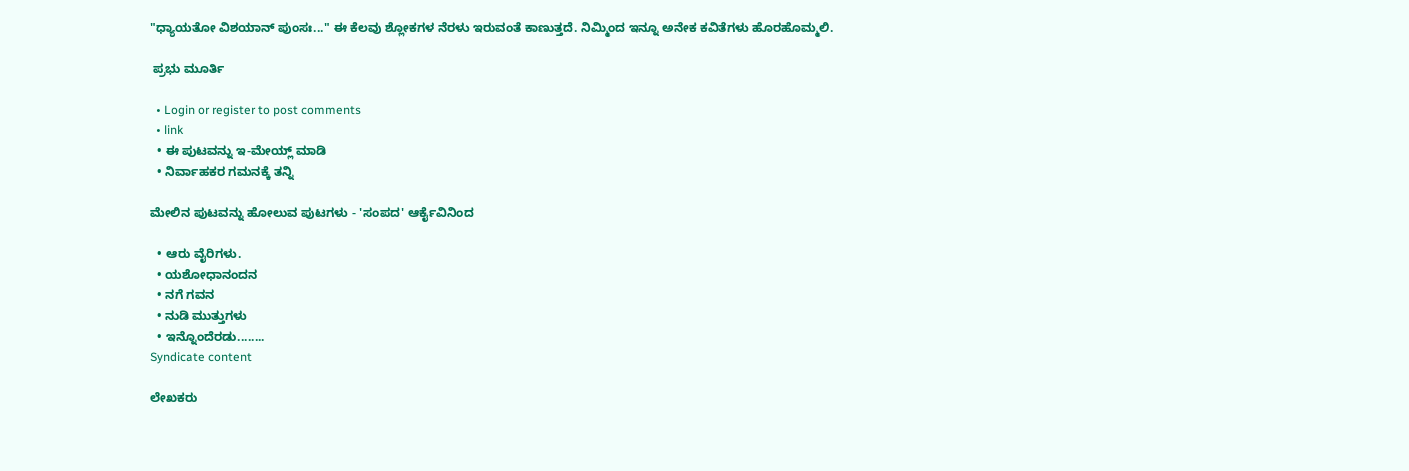"ಧ್ಯಾಯತೋ ವಿಶಯಾನ್ ಪುಂಸಃ..." ಈ ಕೆಲವು ಶ್ಲೋಕಗಳ ನೆರಳು ಇರುವಂತೆ ಕಾಣುತ್ತದೆ. ನಿಮ್ಮಿಂದ ಇನ್ನೂ ಅನೇಕ ಕವಿತೆಗಳು ಹೊರಹೊಮ್ಮಲಿ.

 ಪ್ರಭು ಮೂರ್ತಿ

  • Login or register to post comments
  • link
  • ಈ ಪುಟವನ್ನು ಇ-ಮೇಯ್ಲ್ ಮಾಡಿ
  • ನಿರ್ವಾಹಕರ ಗಮನಕ್ಕೆ ತನ್ನಿ

ಮೇಲಿನ ಪುಟವನ್ನು ಹೋಲುವ ಪುಟಗಳು - 'ಸಂಪದ' ಆರ್ಕೈವಿನಿಂದ

  • ಆರು ವೈರಿಗಳು.
  • ಯಶೋಧಾನಂದನ
  • ನಗೆ ಗವನ
  • ನುಡಿ ಮುತ್ತುಗಳು
  • ಇನ್ನೊಂದೆರಡು........
Syndicate content

ಲೇಖಕರು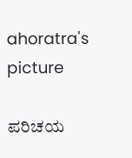ahoratra's picture

ಪರಿಚಯ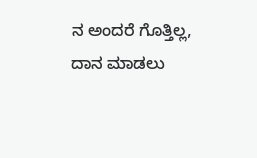ನ ಅಂದರೆ ಗೊತ್ತಿಲ್ಲ,
ದಾನ ಮಾಡಲು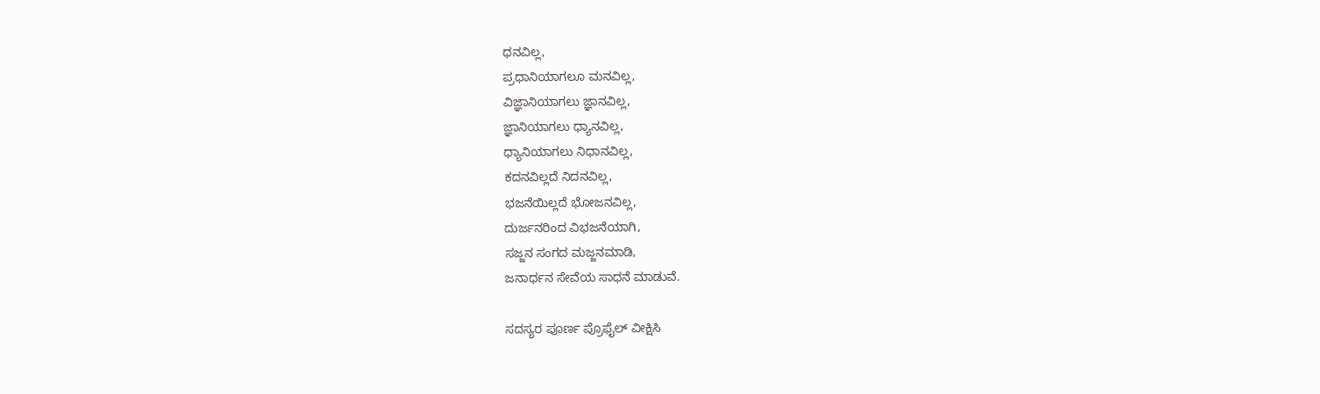ಧನವಿಲ್ಲ,
ಪ್ರಧಾನಿಯಾಗಲೂ ಮನವಿಲ್ಲ,
ವಿಜ್ಞಾನಿಯಾಗಲು ಜ್ಞಾನವಿಲ್ಲ,
ಜ್ಞಾನಿಯಾಗಲು ಧ್ಯಾನವಿಲ್ಲ,
ಧ್ಯಾನಿಯಾಗಲು ನಿಧಾನವಿಲ್ಲ,
ಕದನವಿಲ್ಲದೆ ನಿದನವಿಲ್ಲ,
ಭಜನೆಯಿಲ್ಲದೆ ಭೋಜನವಿಲ್ಲ,
ದುರ್ಜನರಿಂದ ವಿಭಜನೆಯಾಗಿ,
ಸಜ್ಜನ ಸಂಗದ ಮಜ್ಜನಮಾಡಿ,
ಜನಾರ್ಧನ ಸೇವೆಯ ಸಾಧನೆ ಮಾಡುವೆ.

ಸದಸ್ಯರ ಪೂರ್ಣ ಪ್ರೊಫೈಲ್ ವೀಕ್ಷಿಸಿ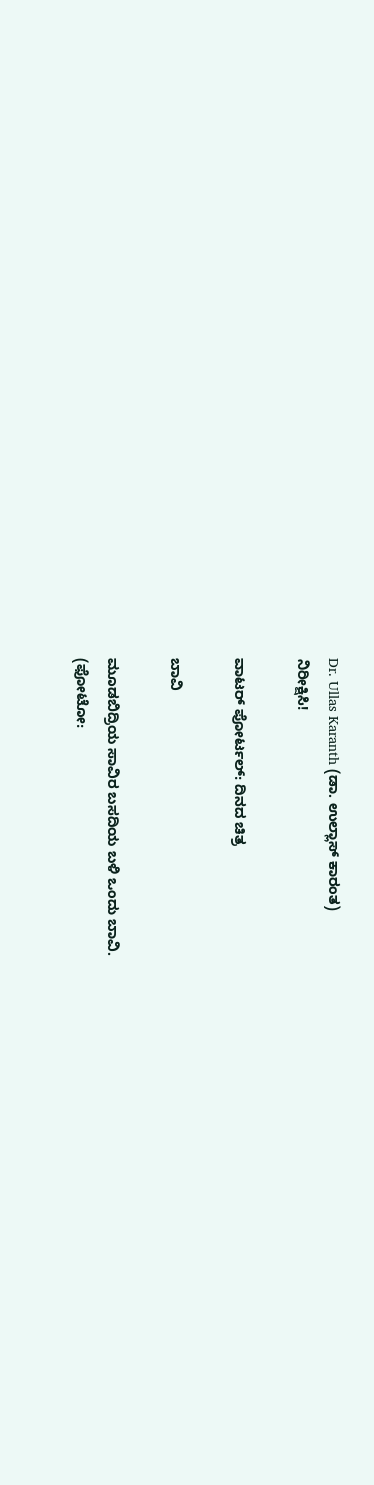Dr. Ullas Karanth (ಡಾ. ಉಲ್ಲಾಸ್ ಕಾರಂತ)
ನಿರೀಕ್ಷಿಸಿ!

ವಾಟರ್ ಪೋರ್ಟಲ್: ದಿನದ ಚಿತ್ರ

ಬಾವಿ

ಮೂಡಬಿದ್ರಿಯ ಸಾವಿರ ಬಸದಿಯ ಬಳಿ ಒಂದು ಬಾವಿ.
(ಫೋಟೋ: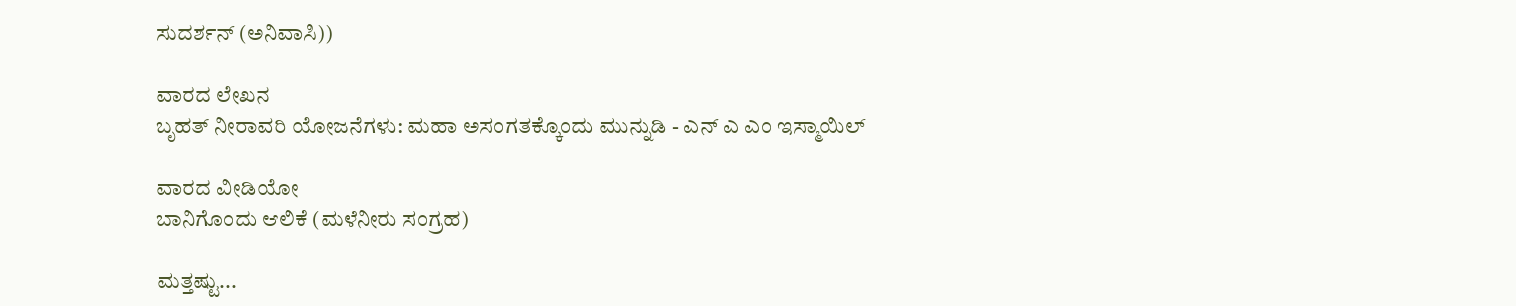ಸುದರ್ಶನ್ (ಅನಿವಾಸಿ))

ವಾರದ ಲೇಖನ
ಬೃಹತ್ ನೀರಾವರಿ ಯೋಜನೆಗಳು: ಮಹಾ ಅಸಂಗತಕ್ಕೊಂದು ಮುನ್ನುಡಿ - ಎನ್ ಎ ಎಂ ಇಸ್ಮಾಯಿಲ್

ವಾರದ ವೀಡಿಯೋ
ಬಾನಿಗೊಂದು ಆಲಿಕೆ (ಮಳೆನೀರು ಸಂಗ್ರಹ)

ಮತ್ತಷ್ಟು...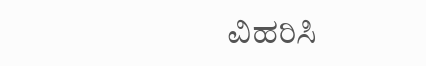ವಿಹರಿಸಿ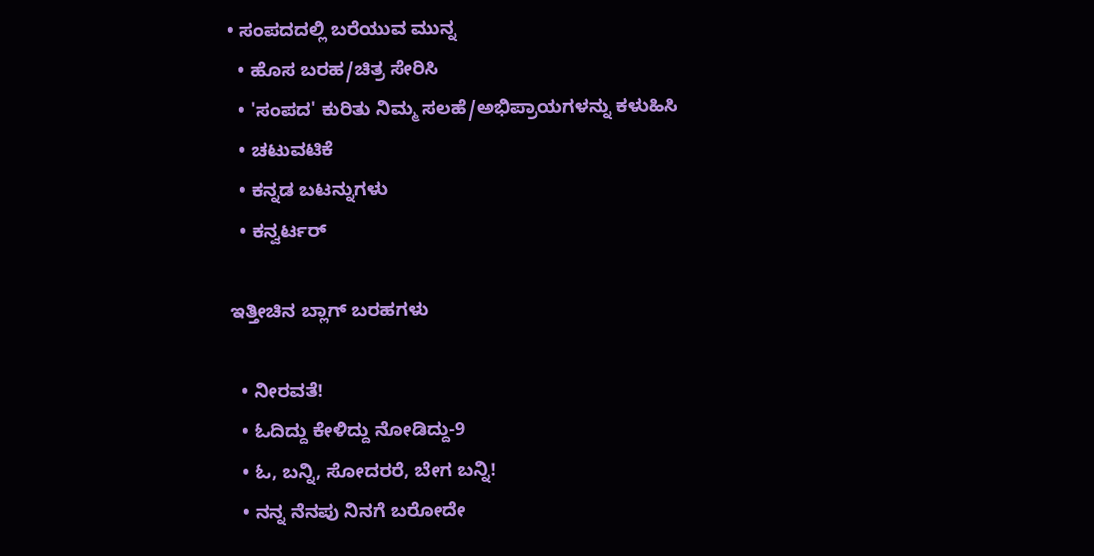• ಸಂಪದದಲ್ಲಿ ಬರೆಯುವ ಮುನ್ನ
  • ಹೊಸ ಬರಹ/ಚಿತ್ರ ಸೇರಿಸಿ
  • 'ಸಂಪದ' ಕುರಿತು ನಿಮ್ಮ ಸಲಹೆ/ಅಭಿಪ್ರಾಯಗಳನ್ನು ಕಳುಹಿಸಿ
  • ಚಟುವಟಿಕೆ
  • ಕನ್ನಡ ಬಟನ್ನುಗಳು
  • ಕನ್ವರ್ಟರ್

ಇತ್ತೀಚಿನ ಬ್ಲಾಗ್ ಬರಹಗಳು

  • ನೀರವತೆ!
  • ಓದಿದ್ದು ಕೇಳಿದ್ದು ನೋಡಿದ್ದು-9
  • ಓ, ಬನ್ನಿ, ಸೋದರರೆ, ಬೇಗ ಬನ್ನಿ!
  • ನನ್ನ ನೆನಪು ನಿನಗೆ ಬರೋದೇ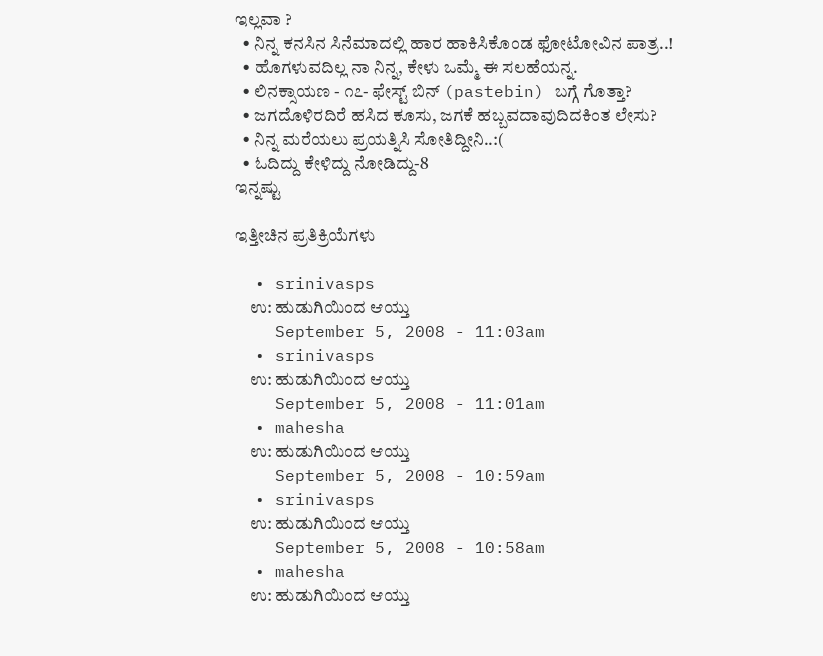ಇಲ್ಲವಾ ?
  • ನಿನ್ನ ಕನಸಿನ ಸಿನೆಮಾದಲ್ಲಿ ಹಾರ ಹಾಕಿಸಿಕೊಂಡ ಫೋಟೋವಿನ ಪಾತ್ರ..!
  • ಹೊಗಳುವದಿಲ್ಲ ನಾ ನಿನ್ನ, ಕೇಳು ಒಮ್ಮೆ ಈ ಸಲಹೆಯನ್ನ.
  • ಲಿನಕ್ಸಾಯಣ - ೧೭- ಫೇಸ್ಟ್ ಬಿನ್ (pastebin) ಬಗ್ಗೆ ಗೊತ್ತಾ?
  • ಜಗದೊಳಿರದಿರೆ ಹಸಿದ ಕೂಸು, ಜಗಕೆ ಹಬ್ಬವದಾವುದಿದಕಿಂತ ಲೇಸು?
  • ನಿನ್ನ ಮರೆಯಲು ಪ್ರಯತ್ನಿಸಿ ಸೋತಿದ್ದೀನಿ..:(
  • ಓದಿದ್ದು ಕೇಳಿದ್ದು ನೋಡಿದ್ದು-8
ಇನ್ನಷ್ಟು

ಇತ್ತೀಚಿನ ಪ್ರತಿಕ್ರಿಯೆಗಳು

  • srinivasps
    ಉ: ಹುಡುಗಿಯಿಂದ ಆಯ್ತು
    September 5, 2008 - 11:03am
  • srinivasps
    ಉ: ಹುಡುಗಿಯಿಂದ ಆಯ್ತು
    September 5, 2008 - 11:01am
  • mahesha
    ಉ: ಹುಡುಗಿಯಿಂದ ಆಯ್ತು
    September 5, 2008 - 10:59am
  • srinivasps
    ಉ: ಹುಡುಗಿಯಿಂದ ಆಯ್ತು
    September 5, 2008 - 10:58am
  • mahesha
    ಉ: ಹುಡುಗಿಯಿಂದ ಆಯ್ತು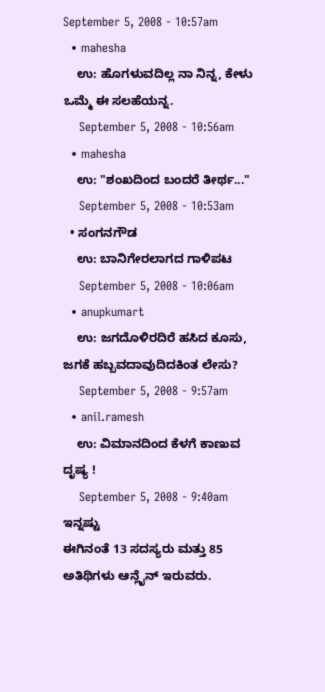September 5, 2008 - 10:57am
  • mahesha
    ಉ: ಹೊಗಳುವದಿಲ್ಲ ನಾ ನಿನ್ನ, ಕೇಳು ಒಮ್ಮೆ ಈ ಸಲಹೆಯನ್ನ.
    September 5, 2008 - 10:56am
  • mahesha
    ಉ: "ಶಂಖದಿಂದ ಬಂದರೆ ತೀರ್ಥ..."
    September 5, 2008 - 10:53am
  • ಸಂಗನಗೌಡ
    ಉ: ಬಾನಿಗೇರಲಾಗದ ಗಾಳಿಪಟ
    September 5, 2008 - 10:06am
  • anupkumart
    ಉ: ಜಗದೊಳಿರದಿರೆ ಹಸಿದ ಕೂಸು, ಜಗಕೆ ಹಬ್ಬವದಾವುದಿದಕಿಂತ ಲೇಸು?
    September 5, 2008 - 9:57am
  • anil.ramesh
    ಉ: ವಿಮಾನದಿಂದ ಕೆಳಗೆ ಕಾಣುವ ದೃಷ್ಯ !
    September 5, 2008 - 9:40am
ಇನ್ನಷ್ಟು
ಈಗಿನಂತೆ 13 ಸದಸ್ಯರು ಮತ್ತು 85 ಅತಿಥಿಗಳು ಆನ್ಲೈನ್ ಇರುವರು.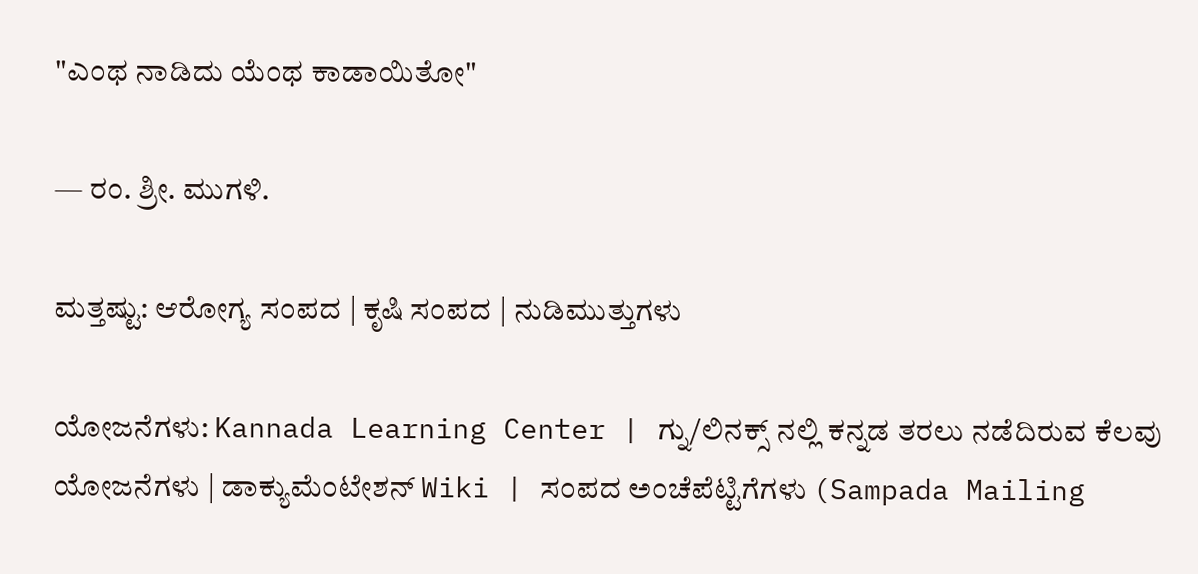"ಎಂಥ ನಾಡಿದು ಯೆಂಥ ಕಾಡಾಯಿತೋ"

— ರಂ. ಶ್ರೀ. ಮುಗಳಿ.

ಮತ್ತಷ್ಟು: ಆರೋಗ್ಯ ಸಂಪದ | ಕೃಷಿ ಸಂಪದ | ನುಡಿಮುತ್ತುಗಳು

ಯೋಜನೆಗಳು: Kannada Learning Center | ಗ್ನು/ಲಿನಕ್ಸ್ ನಲ್ಲಿ ಕನ್ನಡ ತರಲು ನಡೆದಿರುವ ಕೆಲವು ಯೋಜನೆಗಳು | ಡಾಕ್ಯುಮೆಂಟೇಶನ್ Wiki | ಸಂಪದ ಅಂಚೆಪೆಟ್ಟಿಗೆಗಳು (Sampada Mailing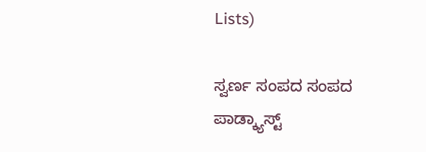Lists)

ಸ್ವರ್ಣ ಸಂಪದ ಸಂಪದ ಪಾಡ್ಕ್ಯಾಸ್ಟ್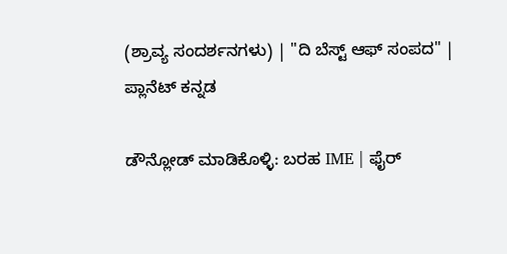(ಶ್ರಾವ್ಯ ಸಂದರ್ಶನಗಳು) | "ದಿ ಬೆಸ್ಟ್ ಆಫ್ ಸಂಪದ" | ಪ್ಲಾನೆಟ್ ಕನ್ನಡ

ಡೌನ್ಲೋಡ್ ಮಾಡಿಕೊಳ್ಳಿ: ಬರಹ IME | ಫೈರ್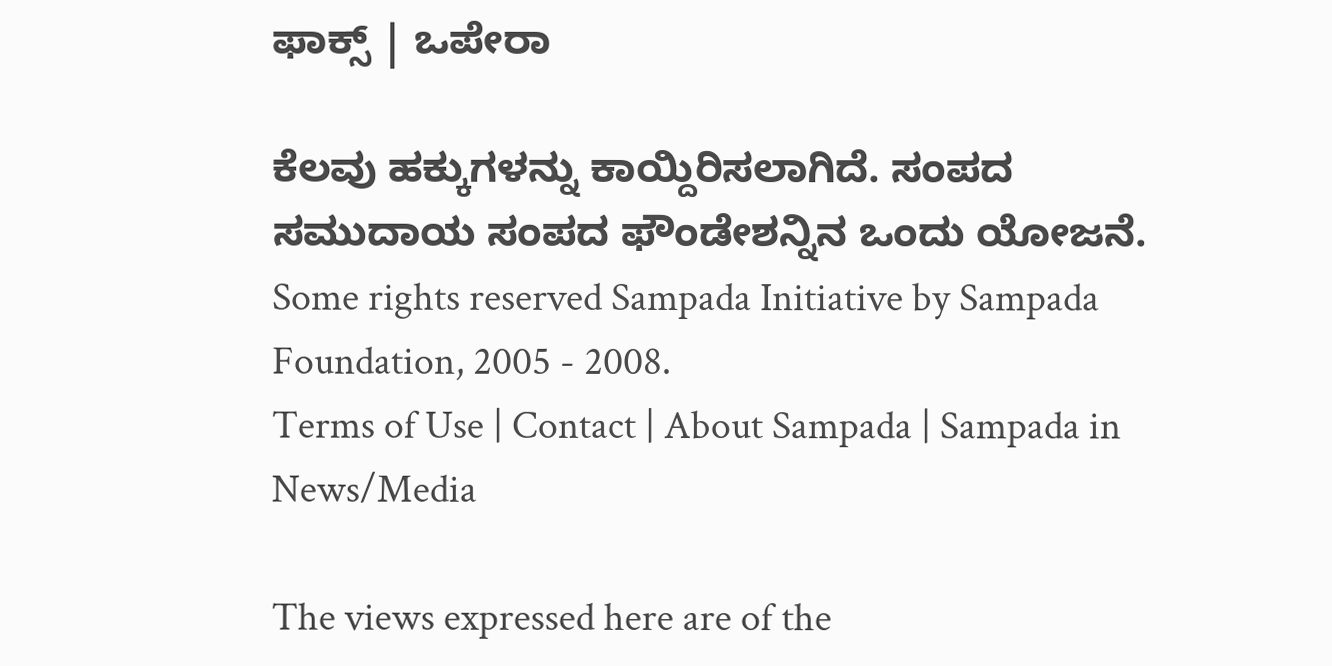ಫಾಕ್ಸ್ | ಒಪೇರಾ

ಕೆಲವು ಹಕ್ಕುಗಳನ್ನು ಕಾಯ್ದಿರಿಸಲಾಗಿದೆ. ಸಂಪದ ಸಮುದಾಯ ಸಂಪದ ಫೌಂಡೇಶನ್ನಿನ ಒಂದು ಯೋಜನೆ.
Some rights reserved Sampada Initiative by Sampada Foundation, 2005 - 2008.
Terms of Use | Contact | About Sampada | Sampada in News/Media

The views expressed here are of the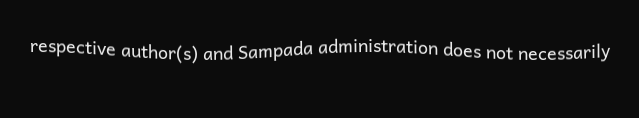respective author(s) and Sampada administration does not necessarily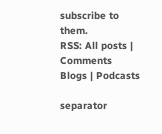subscribe to them.
RSS: All posts | Comments
Blogs | Podcasts

separator